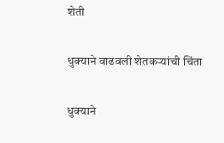शेती

धुक्याने वाढवली शेतकऱ्यांची चिंता

धुक्याने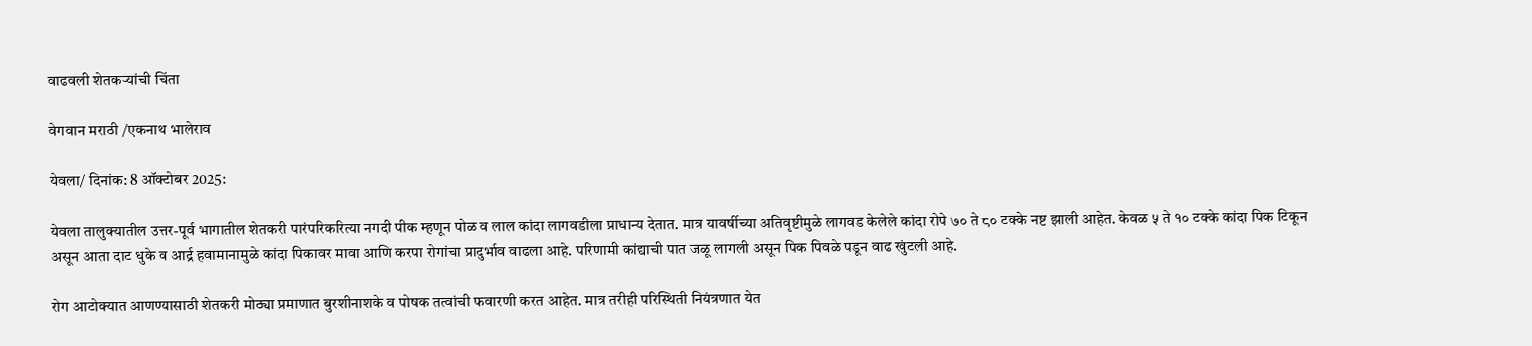वाढवली शेतकऱ्यांची चिंता

वेगवान मराठी /एकनाथ भालेराव

येवला/ दिनांक: 8 ऑक्टोबर 2025:

येवला तालुक्यातील उत्तर-पूर्व भागातील शेतकरी पारंपरिकरित्या नगदी पीक म्हणून पोळ व लाल कांदा लागवडीला प्राधान्य देतात. मात्र यावर्षीच्या अतिवृष्टीमुळे लागवड केलेले कांदा रोपे ७० ते ८० टक्के नष्ट झाली आहेत. केवळ ५ ते १० टक्के कांदा पिक टिकून असून आता दाट धुके व आर्द्र हवामानामुळे कांदा पिकावर मावा आणि करपा रोगांचा प्रादुर्भाव वाढला आहे. परिणामी कांद्याची पात जळू लागली असून पिक पिवळे पडून वाढ खुंटली आहे.

रोग आटोक्यात आणण्यासाठी शेतकरी मोठ्या प्रमाणात बुरशीनाशके व पोषक तत्वांची फवारणी करत आहेत. मात्र तरीही परिस्थिती नियंत्रणात येत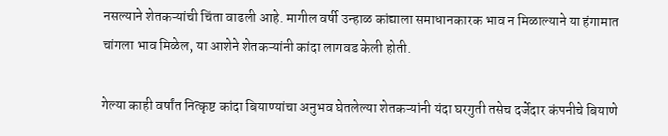नसल्याने शेतकऱ्यांची चिंता वाढली आहे. मागील वर्षी उन्हाळ कांद्याला समाधानकारक भाव न मिळाल्याने या हंगामात चांगला भाव मिळेल, या आशेने शेतकऱ्यांनी कांदा लागवड केली होती.

गेल्या काही वर्षांत नित्कृष्ट कांदा बियाण्यांचा अनुभव घेतलेल्या शेतकऱ्यांनी यंदा घरगुती तसेच दर्जेदार कंपनीचे बियाणे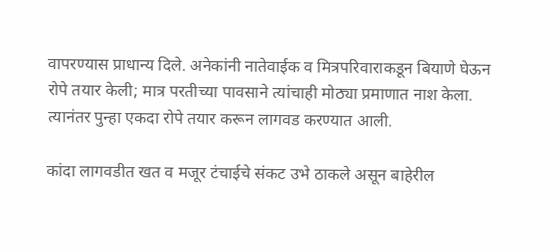वापरण्यास प्राधान्य दिले. अनेकांनी नातेवाईक व मित्रपरिवाराकडून बियाणे घेऊन रोपे तयार केली; मात्र परतीच्या पावसाने त्यांचाही मोठ्या प्रमाणात नाश केला. त्यानंतर पुन्हा एकदा रोपे तयार करून लागवड करण्यात आली.

कांदा लागवडीत खत व मजूर टंचाईचे संकट उभे ठाकले असून बाहेरील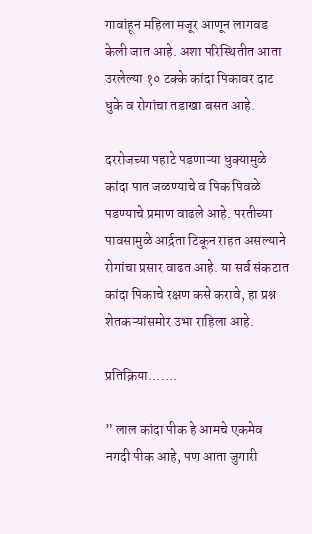गावांहून महिला मजूर आणून लागवड केली जात आहे. अशा परिस्थितीत आता उरलेल्या १० टक्के कांदा पिकावर दाट धुके व रोगांचा तडाखा बसत आहे.

दररोजच्या पहाटे पडणाऱ्या धुक्यामुळे कांदा पात जळण्याचे व पिक पिवळे पडण्याचे प्रमाण वाढले आहे. परतीच्या पावसामुळे आर्द्रता टिकून राहत असल्याने रोगांचा प्रसार वाढत आहे. या सर्व संकटात कांदा पिकाचे रक्षण कसे करावे, हा प्रश्न शेतकऱ्यांसमोर उभा राहिला आहे.

प्रतिक्रिया…….

” लाल कांदा पीक हे आमचे एकमेव नगदी पीक आहे, पण आता जुगारी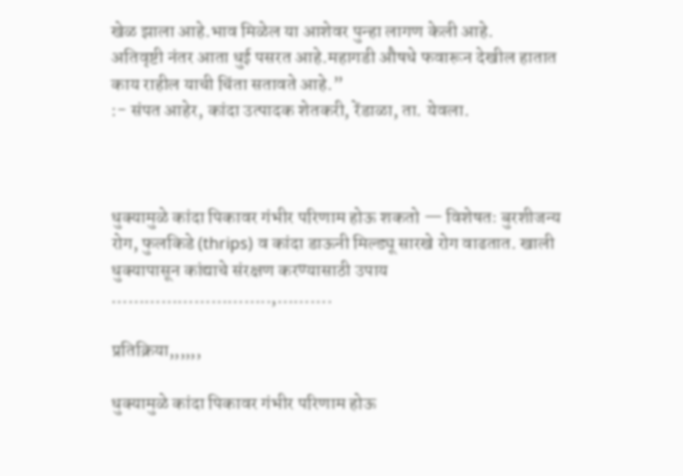खेळ झाला आहे.भाव मिळेल या आशेवर पुन्हा लागण केली आहे.
अतिवृष्टी नंतर आता धुई पसरत आहे.महागडी औषधे फवारून देखील हातात काय राहील याची चिंता सतावते आहे.”
:- संपत आहेर, कांदा उत्पादक शेतकरी, रेंडाळा, ता. येवला.



धुक्यामुळे कांदा पिकावर गंभीर परिणाम होऊ शकतो — विशेषतः बुरशीजन्य रोग, फुलकिडे (thrips) व कांदा डाऊनी मिल्ड्यू सारखे रोग वाढतात. खाली धुक्यापासून कांद्याचे संरक्षण करण्यासाठी उपाय
………………………..,……….

प्रतिक्रिया,,,,,,

धुक्यामुळे कांदा पिकावर गंभीर परिणाम होऊ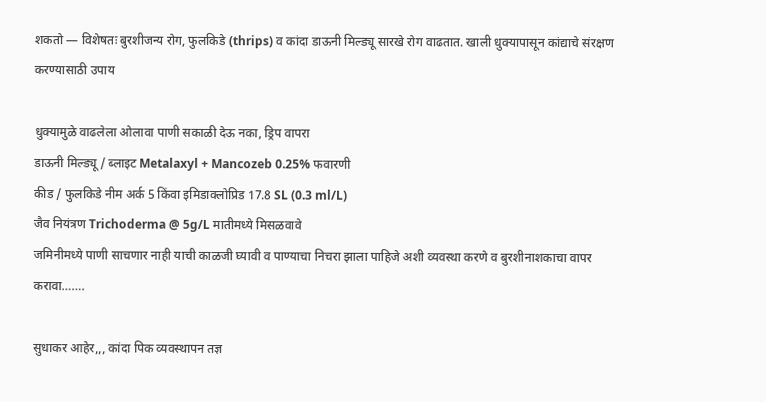शकतो — विशेषतः बुरशीजन्य रोग, फुलकिडे (thrips) व कांदा डाऊनी मिल्ड्यू सारखे रोग वाढतात. खाली धुक्यापासून कांद्याचे संरक्षण करण्यासाठी उपाय

धुक्यामुळे वाढलेला ओलावा पाणी सकाळी देऊ नका, ड्रिप वापरा
डाऊनी मिल्ड्यू / ब्लाइट Metalaxyl + Mancozeb 0.25% फवारणी
कीड / फुलकिडे नीम अर्क 5 किंवा इमिडाक्लोप्रिड 17.8 SL (0.3 ml/L)
जैव नियंत्रण Trichoderma @ 5g/L मातीमध्ये मिसळवावे
जमिनीमध्ये पाणी साचणार नाही याची काळजी घ्यावी व पाण्याचा निचरा झाला पाहिजे अशी व्यवस्था करणे व बुरशीनाशकाचा वापर करावा…….

सुधाकर आहेर,,, कांदा पिक व्यवस्थापन तज्ञ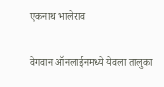एकनाथ भालेराव

वेगवान ऑनलाईनमध्ये येवला तालुका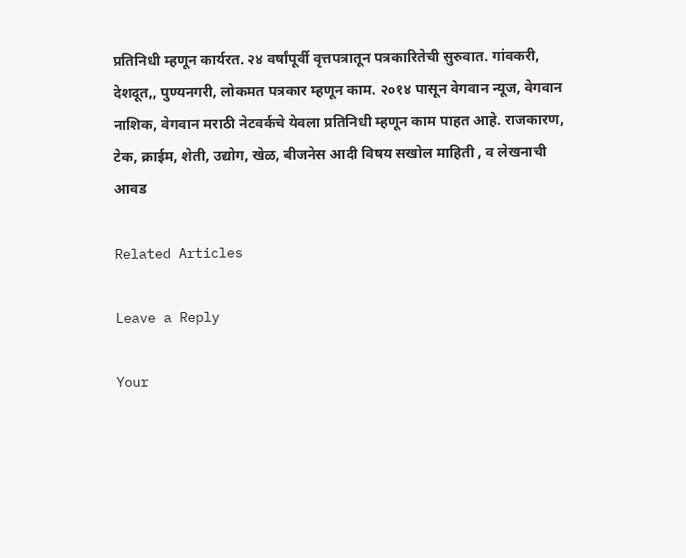प्रतिनिधी म्हणून कार्यरत. २४ वर्षांपूर्वी वृत्तपत्रातून पत्रकारितेची सुरुवात. गांवकरी, देशदूत,, पुण्यनगरी, लोकमत पत्रकार म्हणून काम. २०१४ पासून वेगवान न्यूज, वेगवान नाशिक, वेगवान मराठी नेटवर्कचे येवला प्रतिनिधी म्हणून काम पाहत आहे. राजकारण, टेक, क्राईम, शेती, उद्योग, खेळ, बीजनेस आदी विषय सखोल माहिती , व लेखनाची आवड

Related Articles

Leave a Reply

Your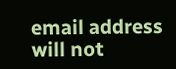email address will not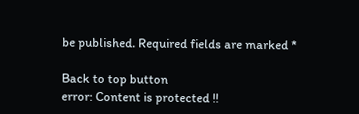be published. Required fields are marked *

Back to top button
error: Content is protected !!